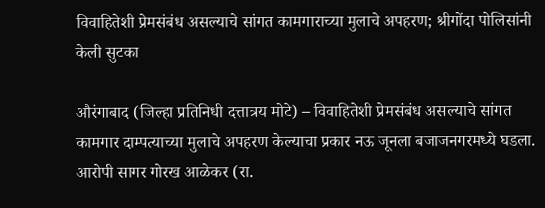विवाहितेशी प्रेमसंबंध असल्याचे सांगत कामगाराच्या मुलाचे अपहरण; श्रीगोंदा पोलिसांनी केली सुटका

औरंगाबाद (जिल्हा प्रतिनिधी दत्तात्रय मोटे) – विवाहितेशी प्रेमसंबंध असल्याचे सांगत कामगार दाम्पत्याच्या मुलाचे अपहरण केल्याचा प्रकार नऊ जूनला बजाजनगरमध्ये घडला. आरोपी सागर गोरख आळेकर (रा.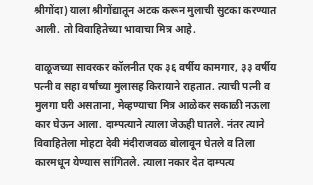श्रीगोंदा) याला श्रीगोंद्यातून अटक करून मुलाची सुटका करण्यात आली. तो विवाहितेच्या भावाचा मित्र आहे.

वाळूजच्या सावरकर कॉलनीत एक ३६ वर्षीय कामगार, ३३ वर्षीय पत्नी व सहा वर्षांच्या मुलासह किरायाने राहतात. त्याची पत्नी व मुलगा घरी असताना, मेव्हण्याचा मित्र आळेकर सकाळी नऊला कार घेऊन आला. दाम्पत्याने त्याला जेऊही घातले. नंतर त्याने विवाहितेला मोहटा देवी मंदीराजवळ बोलावून घेतले व तिला कारमधून येण्यास सांगितले. त्याला नकार देत दाम्पत्य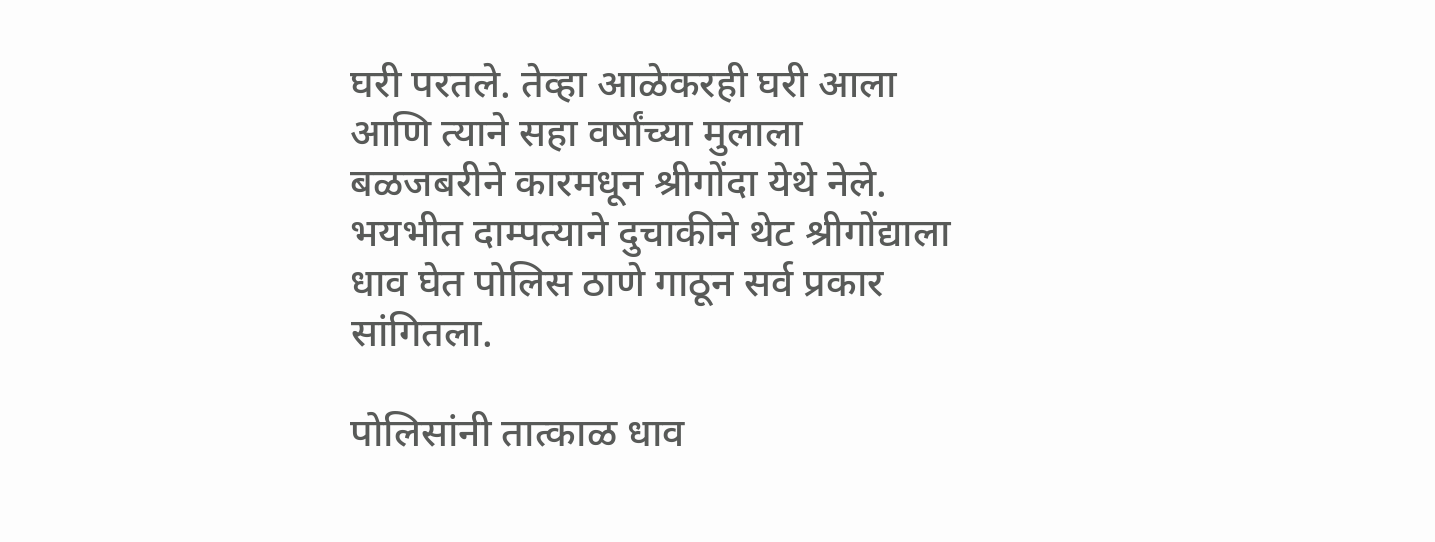घरी परतले. तेव्हा आळेकरही घरी आला आणि त्याने सहा वर्षांच्या मुलाला बळजबरीने कारमधून श्रीगोंदा येथे नेले. भयभीत दाम्पत्याने दुचाकीने थेट श्रीगोंद्याला धाव घेत पोलिस ठाणे गाठून सर्व प्रकार सांगितला.

पोलिसांनी तात्काळ धाव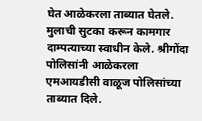घेत आळेकरला ताब्यात घेतले. मुलाची सुटका करून कामगार दाम्पत्याच्या स्वाधीन केले. श्रीगोंदा पोलिसांनी आळेकरला एमआयडीसी वाळूज पोलिसांच्या ताब्यात दिले.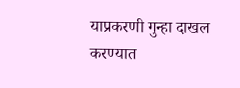याप्रकरणी गुन्हा दाखल करण्यात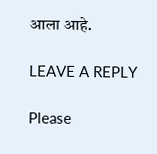आला आहे.

LEAVE A REPLY

Please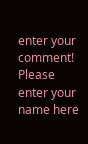enter your comment!
Please enter your name here